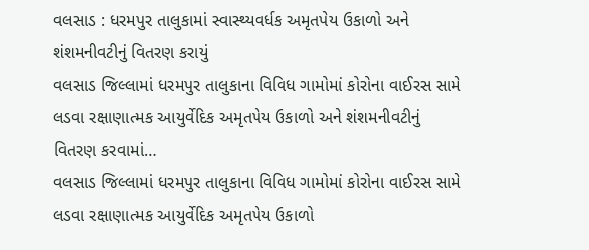વલસાડ : ધરમપુર તાલુકામાં સ્વાસ્થ્યવર્ધક અમૃતપેય ઉકાળો અને શંશમનીવટીનું વિતરણ કરાયું
વલસાડ જિલ્લામાં ધરમપુર તાલુકાના વિવિધ ગામોમાં કોરોના વાઈરસ સામે લડવા રક્ષાણાત્મક આયુર્વેદિક અમૃતપેય ઉકાળો અને શંશમનીવટીનું વિતરણ કરવામાં…
વલસાડ જિલ્લામાં ધરમપુર તાલુકાના વિવિધ ગામોમાં કોરોના વાઈરસ સામે લડવા રક્ષાણાત્મક આયુર્વેદિક અમૃતપેય ઉકાળો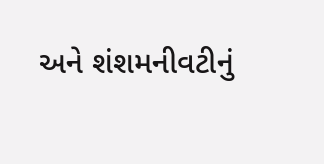અને શંશમનીવટીનું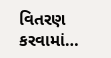વિતરણ કરવામાં…